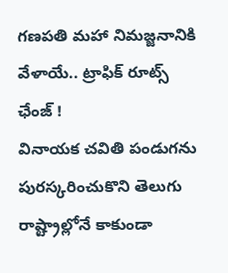గణపతి మహా నిమజ్జనానికి వేళాయే.. ట్రాఫిక్ రూట్స్ ఛేంజ్ !
వినాయక చవితి పండుగను పురస్కరించుకొని తెలుగు రాష్ట్రాల్లోనే కాకుండా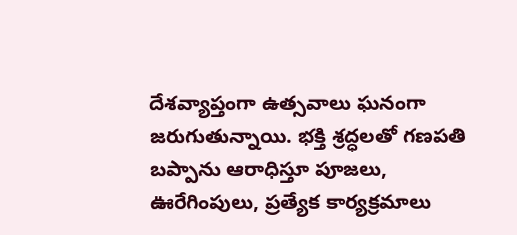దేశవ్యాప్తంగా ఉత్సవాలు ఘనంగా జరుగుతున్నాయి. భక్తి శ్రద్ధలతో గణపతి బప్పాను ఆరాధిస్తూ పూజలు, ఊరేగింపులు, ప్రత్యేక కార్యక్రమాలు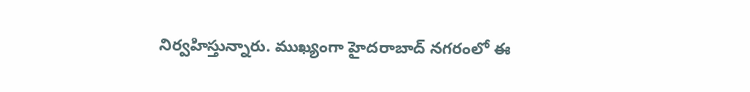నిర్వహిస్తున్నారు. ముఖ్యంగా హైదరాబాద్ నగరంలో ఈ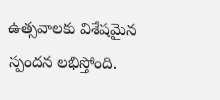ఉత్సవాలకు విశేషమైన స్పందన లభిస్తోంది.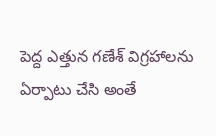పెద్ద ఎత్తున గణేశ్ విగ్రహాలను ఏర్పాటు చేసి అంతే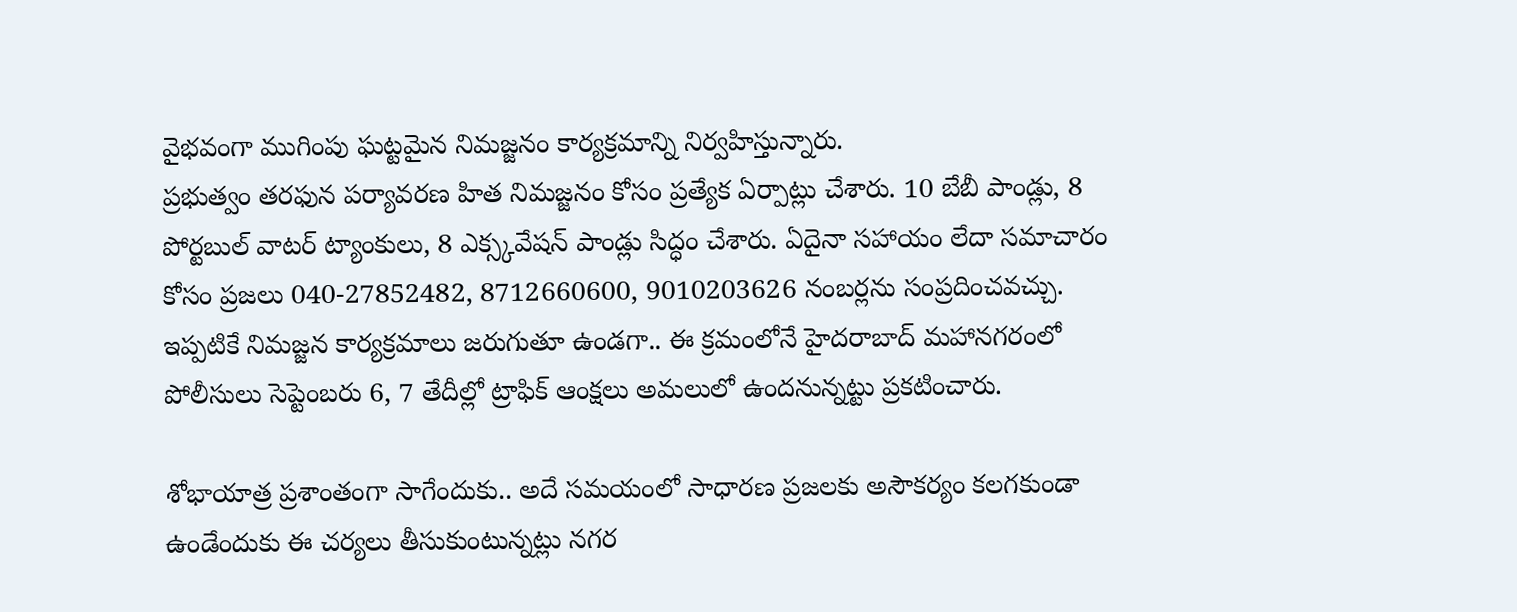వైభవంగా ముగింపు ఘట్టమైన నిమజ్జనం కార్యక్రమాన్ని నిర్వహిస్తున్నారు.
ప్రభుత్వం తరఫున పర్యావరణ హిత నిమజ్జనం కోసం ప్రత్యేక ఏర్పాట్లు చేశారు. 10 బేబీ పాండ్లు, 8 పోర్టబుల్ వాటర్ ట్యాంకులు, 8 ఎక్స్కవేషన్ పాండ్లు సిద్ధం చేశారు. ఏదైనా సహాయం లేదా సమాచారం కోసం ప్రజలు 040-27852482, 8712660600, 9010203626 నంబర్లను సంప్రదించవచ్చు. ఇప్పటికే నిమజ్జన కార్యక్రమాలు జరుగుతూ ఉండగా.. ఈ క్రమంలోనే హైదరాబాద్ మహానగరంలో పోలీసులు సెప్టెంబరు 6, 7 తేదీల్లో ట్రాఫిక్ ఆంక్షలు అమలులో ఉందనున్నట్టు ప్రకటించారు.

శోభాయాత్ర ప్రశాంతంగా సాగేందుకు.. అదే సమయంలో సాధారణ ప్రజలకు అసౌకర్యం కలగకుండా ఉండేందుకు ఈ చర్యలు తీసుకుంటున్నట్లు నగర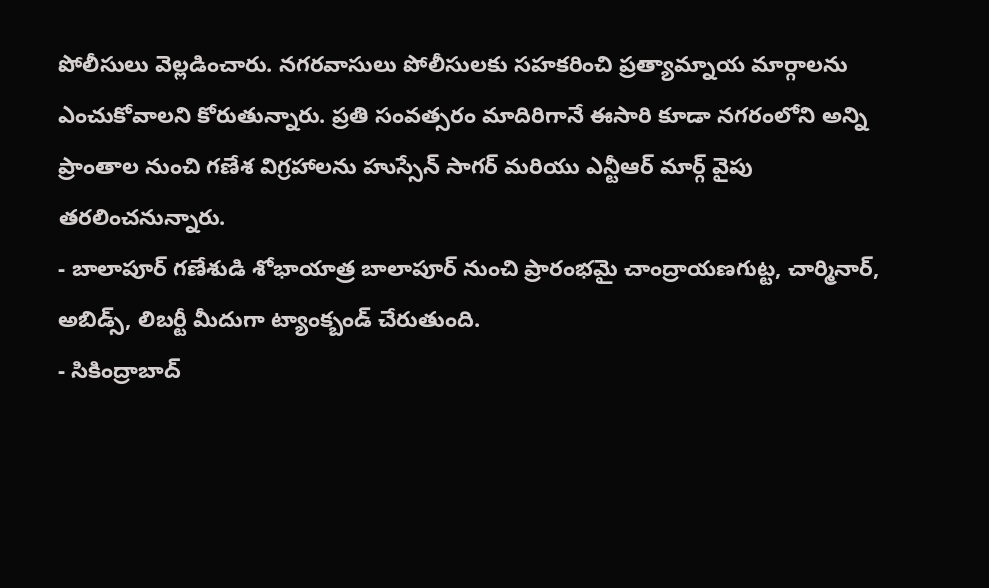పోలీసులు వెల్లడించారు. నగరవాసులు పోలీసులకు సహకరించి ప్రత్యామ్నాయ మార్గాలను ఎంచుకోవాలని కోరుతున్నారు. ప్రతి సంవత్సరం మాదిరిగానే ఈసారి కూడా నగరంలోని అన్ని ప్రాంతాల నుంచి గణేశ విగ్రహాలను హుస్సేన్ సాగర్ మరియు ఎన్టీఆర్ మార్గ్ వైపు తరలించనున్నారు.
- బాలాపూర్ గణేశుడి శోభాయాత్ర బాలాపూర్ నుంచి ప్రారంభమై చాంద్రాయణగుట్ట, చార్మినార్, అబిడ్స్, లిబర్టీ మీదుగా ట్యాంక్బండ్ చేరుతుంది.
- సికింద్రాబాద్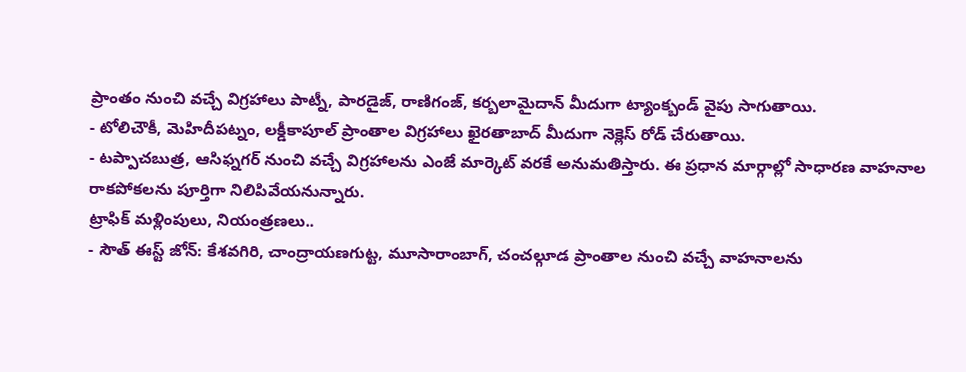ప్రాంతం నుంచి వచ్చే విగ్రహాలు పాట్నీ, పారడైజ్, రాణిగంజ్, కర్బలామైదాన్ మీదుగా ట్యాంక్బండ్ వైపు సాగుతాయి.
- టోలిచౌకీ, మెహిదీపట్నం, లక్డీకాపూల్ ప్రాంతాల విగ్రహాలు ఖైరతాబాద్ మీదుగా నెక్లెస్ రోడ్ చేరుతాయి.
- టప్పాచబుత్ర, ఆసిఫ్నగర్ నుంచి వచ్చే విగ్రహాలను ఎంజే మార్కెట్ వరకే అనుమతిస్తారు. ఈ ప్రధాన మార్గాల్లో సాధారణ వాహనాల రాకపోకలను పూర్తిగా నిలిపివేయనున్నారు.
ట్రాఫిక్ మళ్లింపులు, నియంత్రణలు..
- సౌత్ ఈస్ట్ జోన్: కేశవగిరి, చాంద్రాయణగుట్ట, మూసారాంబాగ్, చంచల్గూడ ప్రాంతాల నుంచి వచ్చే వాహనాలను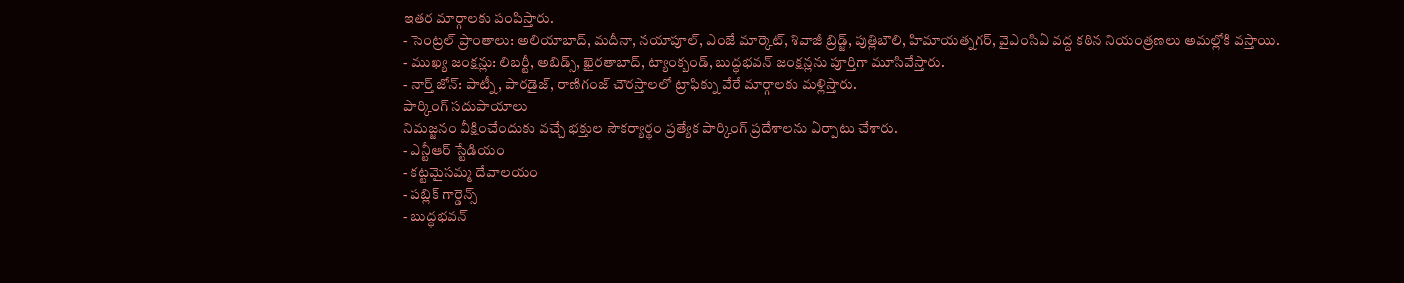ఇతర మార్గాలకు పంపిస్తారు.
- సెంట్రల్ ప్రాంతాలు: అలియాబాద్, మదీనా, నయాపూల్, ఎంజే మార్కెట్, శివాజీ బ్రిడ్జ్, పుత్లిబౌలి, హిమాయత్నగర్, వైఎంసిఏ వద్ద కఠిన నియంత్రణలు అమల్లోకి వస్తాయి.
- ముఖ్య జంక్షన్లు: లిబర్టీ, అబిడ్స్, ఖైరతాబాద్, ట్యాంక్బండ్, బుద్ధభవన్ జంక్షన్లను పూర్తిగా మూసివేస్తారు.
- నార్త్ జోన్: పాట్నీ, పారడైజ్, రాణిగంజ్ చౌరస్తాలలో ట్రాఫిక్ను వేరే మార్గాలకు మళ్లిస్తారు.
పార్కింగ్ సదుపాయాలు
నిమజ్జనం వీక్షించేందుకు వచ్చే భక్తుల సౌకర్యార్థం ప్రత్యేక పార్కింగ్ ప్రదేశాలను ఏర్పాటు చేశారు.
- ఎన్టీఆర్ స్టేడియం
- కట్టమైసమ్మ దేవాలయం
- పబ్లిక్ గార్డెన్స్
- బుద్ధభవన్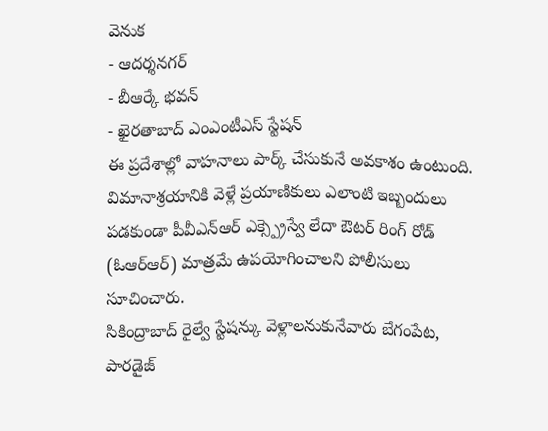వెనుక
- ఆదర్శనగర్
- బీఆర్కే భవన్
- ఖైరతాబాద్ ఎంఎంటీఎస్ స్టేషన్
ఈ ప్రదేశాల్లో వాహనాలు పార్క్ చేసుకునే అవకాశం ఉంటుంది.
విమానాశ్రయానికి వెళ్లే ప్రయాణికులు ఎలాంటి ఇబ్బందులు పడకుండా పీవీఎన్ఆర్ ఎక్స్ప్రెస్వే లేదా ఔటర్ రింగ్ రోడ్ (ఓఆర్ఆర్) మాత్రమే ఉపయోగించాలని పోలీసులు సూచించారు.
సికింద్రాబాద్ రైల్వే స్టేషన్కు వెళ్లాలనుకునేవారు బేగంపేట, పారడైజ్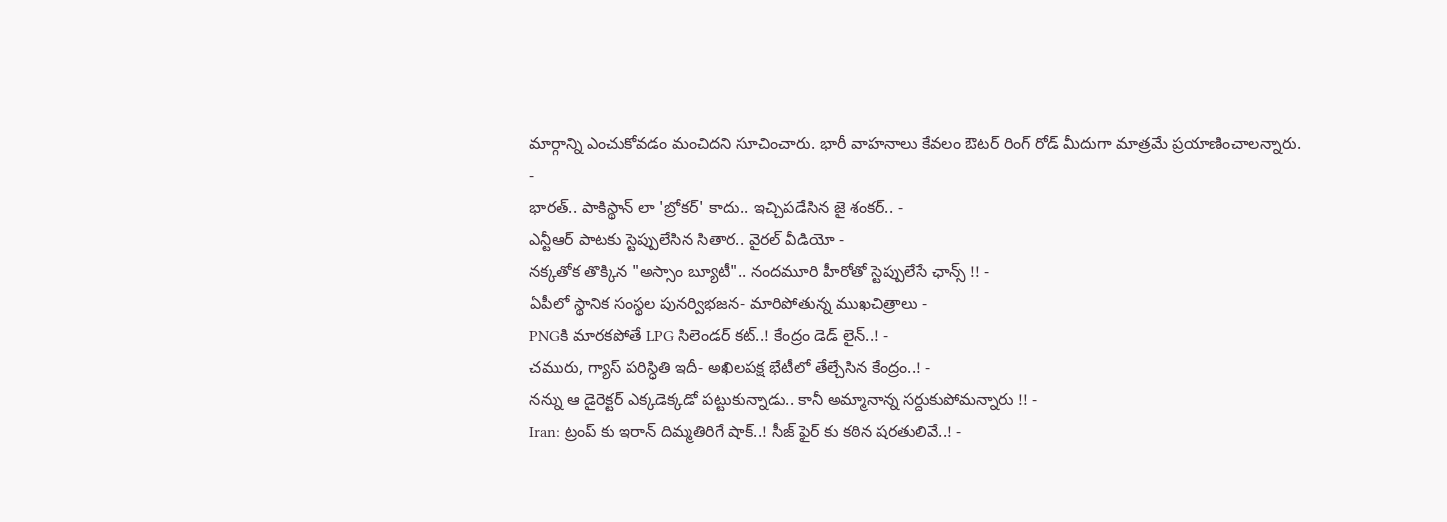మార్గాన్ని ఎంచుకోవడం మంచిదని సూచించారు. భారీ వాహనాలు కేవలం ఔటర్ రింగ్ రోడ్ మీదుగా మాత్రమే ప్రయాణించాలన్నారు.
-
భారత్.. పాకిస్థాన్ లా 'బ్రోకర్' కాదు.. ఇచ్చిపడేసిన జై శంకర్.. -
ఎన్టీఆర్ పాటకు స్టెప్పులేసిన సితార.. వైరల్ వీడియో -
నక్కతోక తొక్కిన "అస్సాం బ్యూటీ".. నందమూరి హీరోతో స్టెప్పులేసే ఛాన్స్ !! -
ఏపీలో స్థానిక సంస్థల పునర్విభజన- మారిపోతున్న ముఖచిత్రాలు -
PNGకి మారకపోతే LPG సిలెండర్ కట్..! కేంద్రం డెడ్ లైన్..! -
చమురు, గ్యాస్ పరిస్ధితి ఇదీ- అఖిలపక్ష భేటీలో తేల్చేసిన కేంద్రం..! -
నన్ను ఆ డైరెక్టర్ ఎక్కడెక్కడో పట్టుకున్నాడు.. కానీ అమ్మానాన్న సర్దుకుపోమన్నారు !! -
Iran: ట్రంప్ కు ఇరాన్ దిమ్మతిరిగే షాక్..! సీజ్ ఫైర్ కు కఠిన షరతులివే..! -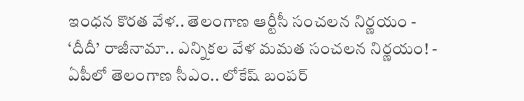ఇంధన కొరత వేళ.. తెలంగాణ ఆర్టీసీ సంచలన నిర్ణయం -
‘దీదీ’ రాజీనామా.. ఎన్నికల వేళ మమత సంచలన నిర్ణయం! -
ఏపీలో తెలంగాణ సీఎం.. లోకేష్ బంపర్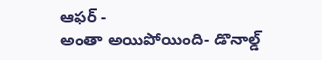ఆఫర్ -
అంతా అయిపోయింది- డొనాల్డ్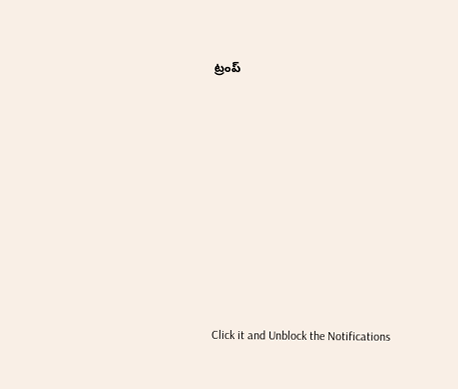ట్రంప్












Click it and Unblock the Notifications